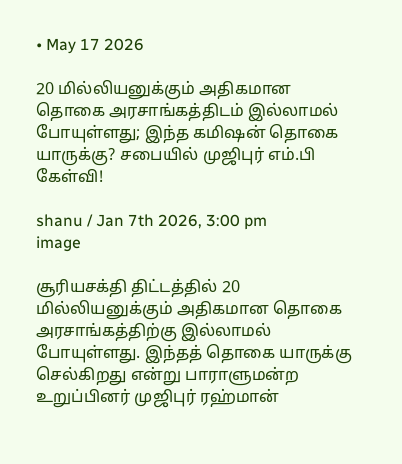• May 17 2026

20 மில்லியனுக்கும் அதிகமான தொகை அரசாங்கத்திடம் இல்லாமல் போயுள்ளது; இந்த கமிஷன் தொகை யாருக்கு? சபையில் முஜிபுர் எம்.பி கேள்வி!

shanu / Jan 7th 2026, 3:00 pm
image

சூரியசக்தி திட்டத்தில் 20 மில்லியனுக்கும் அதிகமான தொகை அரசாங்கத்திற்கு இல்லாமல் போயுள்ளது. இந்தத் தொகை யாருக்கு செல்கிறது என்று பாராளுமன்ற உறுப்பினர் முஜிபுர் ரஹ்மான்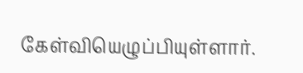கேள்வியெழுப்பியுள்ளார்.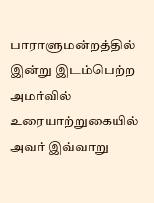பாராளுமன்றத்தில் இன்று இடம்பெற்ற அமர்வில் உரையாற்றுகையில் அவர் இவ்வாறு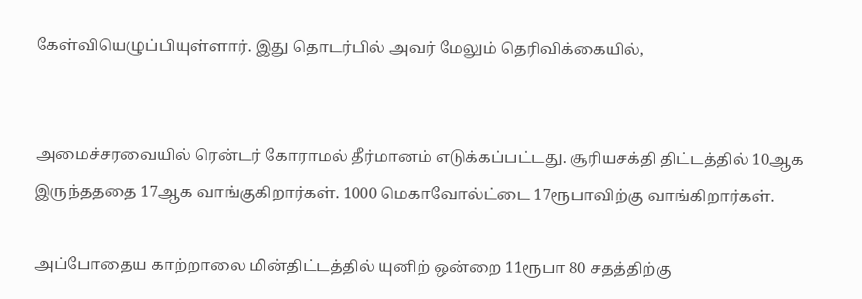கேள்வியெழுப்பியுள்ளார். இது தொடர்பில் அவர் மேலும் தெரிவிக்கையில்,


அமைச்சரவையில் ரென்டர் கோராமல் தீர்மானம் எடுக்கப்பட்டது. சூரியசக்தி திட்டத்தில் 10ஆக இருந்தததை 17ஆக வாங்குகிறார்கள். 1000 மெகாவோல்ட்டை 17ரூபாவிற்கு வாங்கிறார்கள்.

அப்போதைய காற்றாலை மின்திட்டத்தில் யுனிற் ஒன்றை 11ரூபா 80 சதத்திற்கு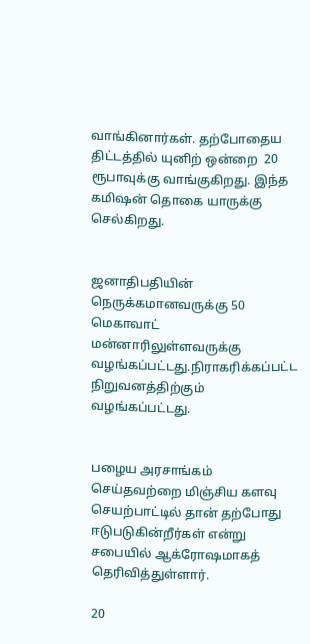வாங்கினார்கள். தற்போதைய திட்டத்தில் யுனிற் ஒன்றை  20 ரூபாவுக்கு வாங்குகிறது. இந்த கமிஷன் தொகை யாருக்கு செல்கிறது.


ஜனாதிபதியின் நெருக்கமானவருக்கு 50 மெகாவாட் மன்னாரிலுள்ளவருக்கு வழங்கப்பட்டது.நிராகரிக்கப்பட்ட நிறுவனத்திற்கும் வழங்கப்பட்டது.


பழைய அரசாங்கம் செய்தவற்றை மிஞ்சிய களவு செயற்பாட்டில் தான் தற்போது ஈடுபடுகின்றீர்கள் என்று சபையில் ஆக்ரோஷமாகத் தெரிவித்துள்ளார்.

20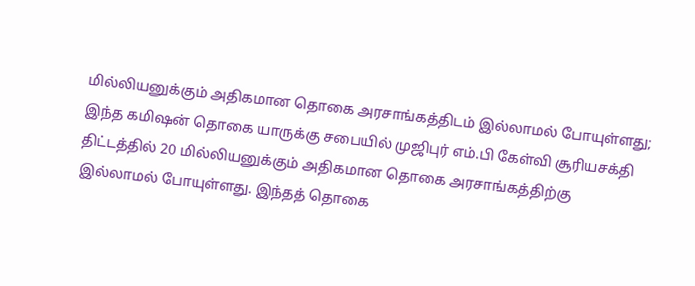மில்லியனுக்கும் அதிகமான தொகை அரசாங்கத்திடம் இல்லாமல் போயுள்ளது; இந்த கமிஷன் தொகை யாருக்கு சபையில் முஜிபுர் எம்.பி கேள்வி சூரியசக்தி திட்டத்தில் 20 மில்லியனுக்கும் அதிகமான தொகை அரசாங்கத்திற்கு இல்லாமல் போயுள்ளது. இந்தத் தொகை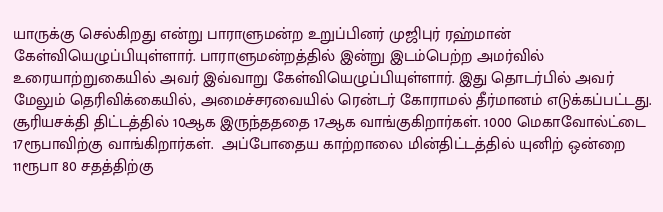யாருக்கு செல்கிறது என்று பாராளுமன்ற உறுப்பினர் முஜிபுர் ரஹ்மான்  கேள்வியெழுப்பியுள்ளார். பாராளுமன்றத்தில் இன்று இடம்பெற்ற அமர்வில் உரையாற்றுகையில் அவர் இவ்வாறு கேள்வியெழுப்பியுள்ளார். இது தொடர்பில் அவர் மேலும் தெரிவிக்கையில், அமைச்சரவையில் ரென்டர் கோராமல் தீர்மானம் எடுக்கப்பட்டது. சூரியசக்தி திட்டத்தில் 10ஆக இருந்தததை 17ஆக வாங்குகிறார்கள். 1000 மெகாவோல்ட்டை 17ரூபாவிற்கு வாங்கிறார்கள்.  அப்போதைய காற்றாலை மின்திட்டத்தில் யுனிற் ஒன்றை 11ரூபா 80 சதத்திற்கு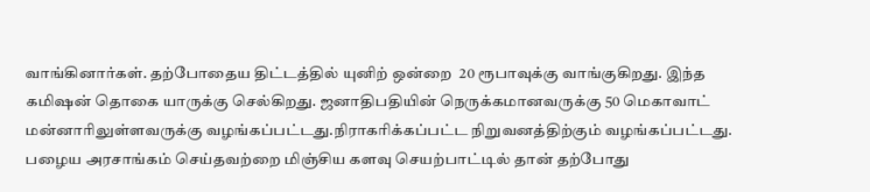வாங்கினார்கள். தற்போதைய திட்டத்தில் யுனிற் ஒன்றை  20 ரூபாவுக்கு வாங்குகிறது. இந்த கமிஷன் தொகை யாருக்கு செல்கிறது. ஜனாதிபதியின் நெருக்கமானவருக்கு 50 மெகாவாட் மன்னாரிலுள்ளவருக்கு வழங்கப்பட்டது.நிராகரிக்கப்பட்ட நிறுவனத்திற்கும் வழங்கப்பட்டது. பழைய அரசாங்கம் செய்தவற்றை மிஞ்சிய களவு செயற்பாட்டில் தான் தற்போது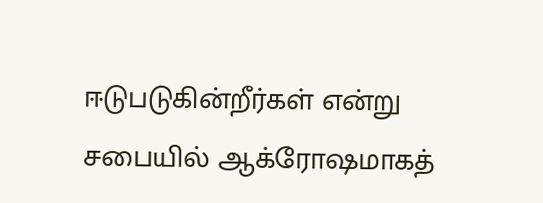ஈடுபடுகின்றீர்கள் என்று சபையில் ஆக்ரோஷமாகத்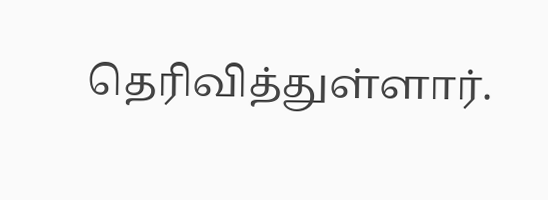தெரிவித்துள்ளார்.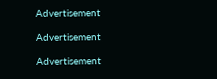Advertisement

Advertisement

Advertisement